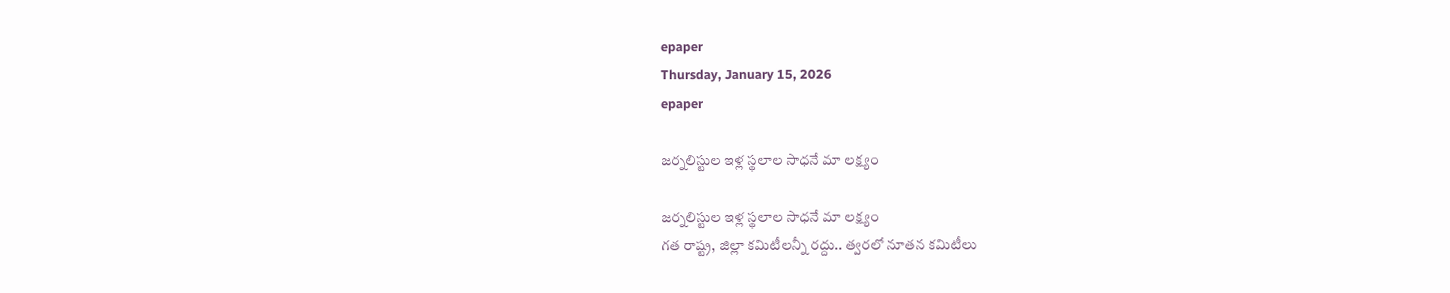epaper
Thursday, January 15, 2026
epaper

జర్నలిస్టుల ఇళ్ల స్థలాల సాధనే మా లక్ష్యం

జర్నలిస్టుల ఇళ్ల స్థలాల సాధనే మా లక్ష్యం
గత రాష్ట్ర, జిల్లా కమిటీలన్నీ ర‌ద్దు.. త్వరలో నూతన కమిటీలు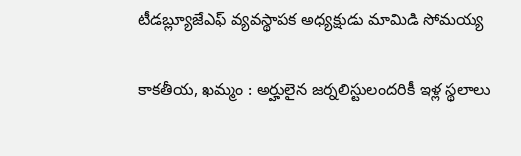టీడబ్ల్యూజేఎఫ్ వ్యవస్థాపక అధ్యక్షుడు మామిడి సోమయ్య

కాకతీయ, ఖమ్మం : అర్హులైన జర్నలిస్టులందరికీ ఇళ్ల స్థలాలు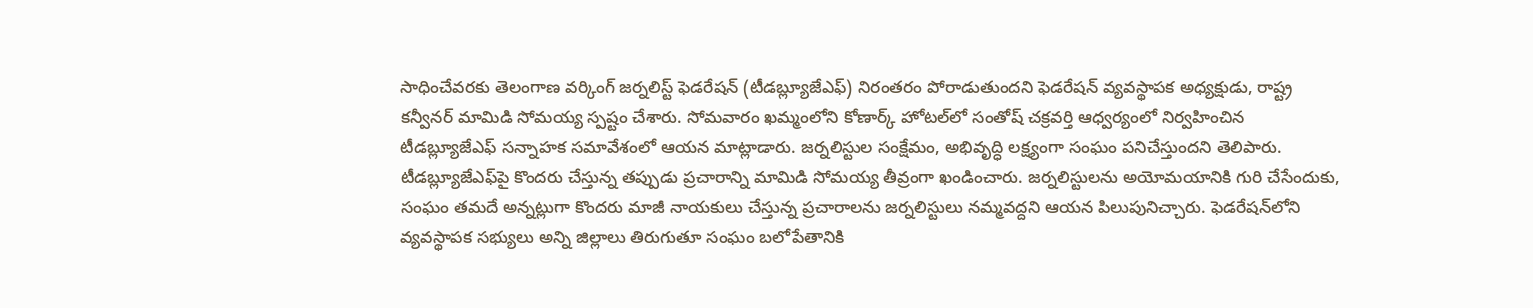సాధించేవరకు తెలంగాణ వర్కింగ్ జర్నలిస్ట్ ఫెడరేషన్ (టీడబ్ల్యూజేఎఫ్) నిరంతరం పోరాడుతుందని ఫెడరేషన్ వ్యవస్థాపక అధ్యక్షుడు, రాష్ట్ర కన్వీనర్ మామిడి సోమయ్య స్పష్టం చేశారు. సోమవారం ఖమ్మంలోని కోణార్క్ హోటల్‌లో సంతోష్ చక్రవర్తి ఆధ్వర్యంలో నిర్వహించిన టీడబ్ల్యూజేఎఫ్ సన్నాహక సమావేశంలో ఆయన మాట్లాడారు. జర్నలిస్టుల సంక్షేమం, అభివృద్ధి లక్ష్యంగా సంఘం పనిచేస్తుందని తెలిపారు. టీడబ్ల్యూజేఎఫ్‌పై కొందరు చేస్తున్న తప్పుడు ప్రచారాన్ని మామిడి సోమయ్య తీవ్రంగా ఖండించారు. జర్నలిస్టులను అయోమయానికి గురి చేసేందుకు, సంఘం తమదే అన్నట్లుగా కొందరు మాజీ నాయకులు చేస్తున్న ప్రచారాలను జర్నలిస్టులు నమ్మవద్దని ఆయన పిలుపునిచ్చారు. ఫెడరేషన్‌లోని వ్యవస్థాపక సభ్యులు అన్ని జిల్లాలు తిరుగుతూ సంఘం బలోపేతానికి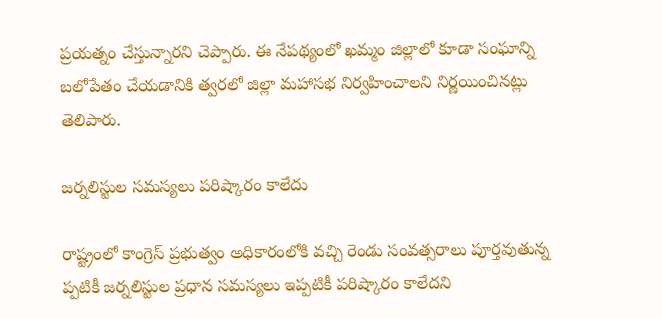ప్రయత్నం చేస్తున్నారని చెప్పారు. ఈ నేపథ్యంలో ఖమ్మం జిల్లాలో కూడా సంఘాన్ని బలోపేతం చేయడానికి త్వరలో జిల్లా మహాసభ నిర్వహించాలని నిర్ణయించినట్లు తెలిపారు.

జ‌ర్న‌లిస్టుల స‌మ‌స్య‌లు ప‌రిష్కారం కాలేదు

రాష్ట్రంలో కాంగ్రెస్ ప్రభుత్వం అధికారంలోకి వచ్చి రెండు సంవత్సరాలు పూర్తవుతున్న
ప్పటికీ జర్నలిస్టుల ప్రధాన సమస్యలు ఇప్పటికీ పరిష్కారం కాలేదని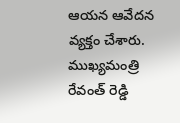ఆయన ఆవేదన వ్యక్తం చేశారు. ముఖ్యమంత్రి రేవంత్ రెడ్డి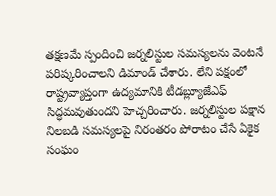తక్షణమే స్పందించి జర్నలిస్టుల సమస్యలను వెంటనే పరిష్కరించాలని డిమాండ్ చేశారు. లేని పక్షంలో రాష్ట్రవ్యాప్తంగా ఉద్యమానికి టీడబ్ల్యూజేఎఫ్ సిద్ధమవుతుందని హెచ్చరించారు. జర్నలిస్టుల పక్షాన నిలబడి సమస్యలపై నిరంతరం పోరాటం చేసే ఏకైక సంఘం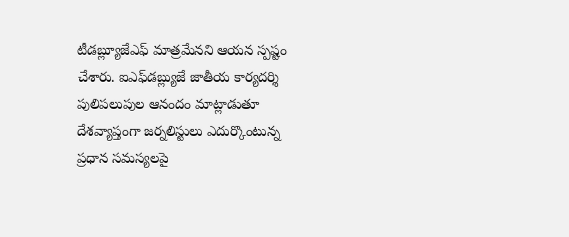టీడబ్ల్యూజేఎఫ్ మాత్రమేనని ఆయన స్పష్టం చేశారు. ఐఎఫ్‌డబ్ల్యుజే జాతీయ కార్యదర్శి పులిపలుపుల ఆనందం మాట్లాడుతూ దేశవ్యాప్తంగా జర్నలిస్టులు ఎదుర్కొంటున్న ప్రధాన సమస్యలపై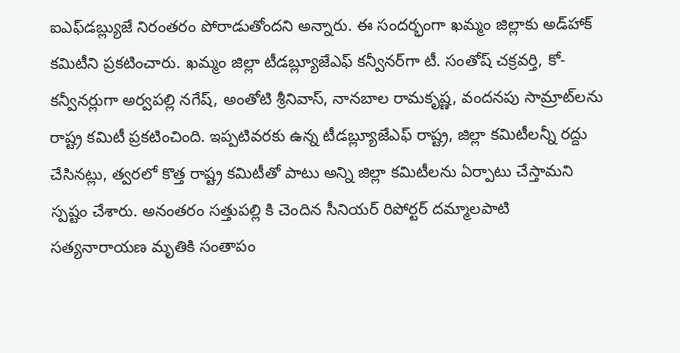ఐఎఫ్‌డబ్ల్యుజే నిరంతరం పోరాడుతోందని అన్నారు. ఈ సందర్భంగా ఖమ్మం జిల్లాకు అడ్‌హాక్ కమిటీని ప్రకటించారు. ఖమ్మం జిల్లా టీడబ్ల్యూజేఎఫ్ కన్వీనర్‌గా టీ. సంతోష్ చక్రవర్తి, కో-కన్వీనర్లుగా అర్వపల్లి నగేష్, అంతోటి శ్రీనివాస్, నానబాల రామకృష్ణ, వందనపు సామ్రాట్‌లను రాష్ట్ర కమిటీ ప్రకటించింది. ఇప్పటివరకు ఉన్న టీడబ్ల్యూజేఎఫ్ రాష్ట్ర, జిల్లా కమిటీలన్నీ రద్దు చేసినట్లు, త్వరలో కొత్త రాష్ట్ర కమిటీతో పాటు అన్ని జిల్లా కమిటీలను ఏర్పాటు చేస్తామని స్పష్టం చేశారు. అనంతరం సత్తుపల్లి కి చెందిన సీనియర్ రిపోర్టర్ దమ్మాలపాటి సత్యనారాయణ మృతికి సంతాపం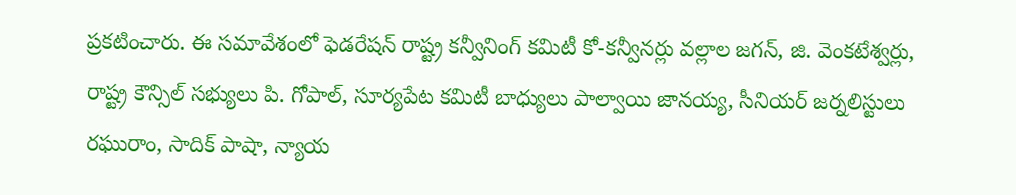ప్రకటించారు. ఈ సమావేశంలో ఫెడరేషన్ రాష్ట్ర కన్వీనింగ్ కమిటీ కో-కన్వీనర్లు వల్లాల జగన్, జి. వెంకటేశ్వర్లు, రాష్ట్ర కౌన్సిల్ సభ్యులు పి. గోపాల్, సూర్యపేట కమిటీ బాధ్యులు పాల్వాయి జానయ్య, సీనియర్ జర్నలిస్టులు రఘురాం, సాదిక్ పాషా, న్యాయ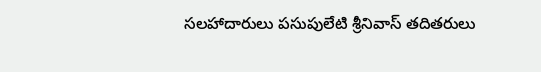సలహాదారులు పసుపులేటి శ్రీనివాస్ తదితరులు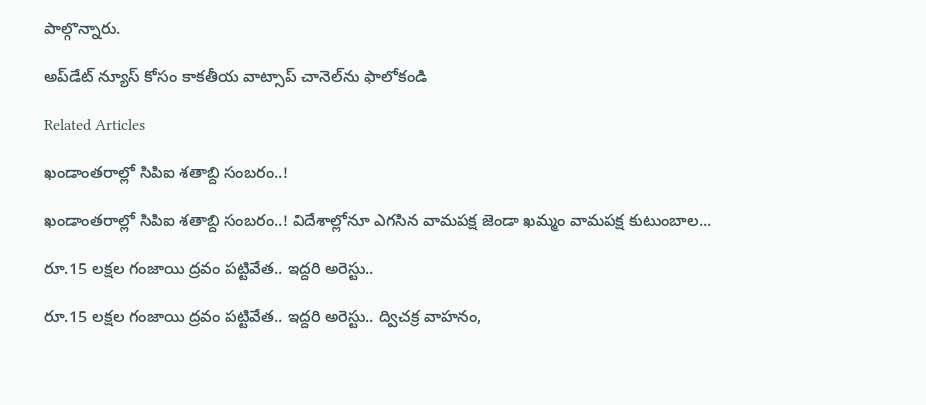పాల్గొన్నారు.

అప్‌డేట్ న్యూస్ కోసం కాక‌తీయ వాట్సాప్ చానెల్‌ను ఫాలోకండి

Related Articles

ఖండాంతరాల్లో సిపిఐ శతాబ్ది సంబరం..!

ఖండాంతరాల్లో సిపిఐ శతాబ్ది సంబరం..! విదేశాల్లోనూ ఎగసిన వామపక్ష జెండా ఖమ్మం వామపక్ష కుటుంబాల...

రూ.15 లక్షల గంజాయి ద్రవం పట్టివేత.. ఇద్ద‌రి అరెస్టు..

రూ.15 లక్షల గంజాయి ద్రవం పట్టివేత.. ఇద్ద‌రి అరెస్టు.. ద్విచక్ర వాహనం,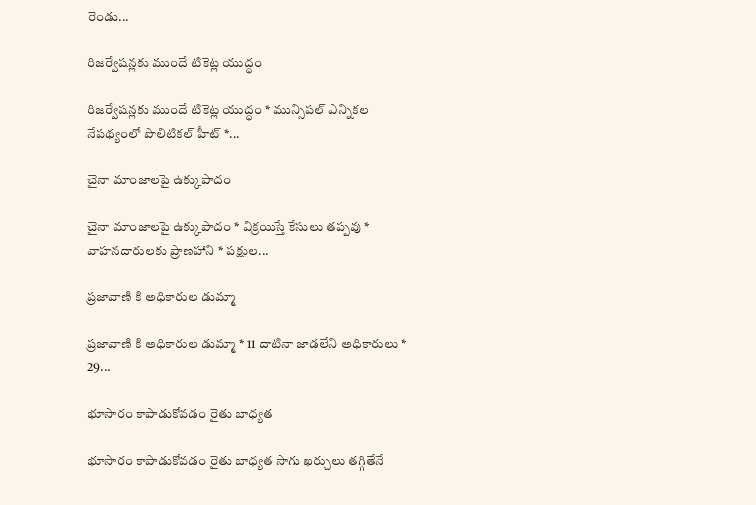రెండు...

రిజర్వేషన్లకు ముందే టికెట్ల యుద్ధం

రిజర్వేషన్లకు ముందే టికెట్ల యుద్ధం * మున్సిపల్ ఎన్నికల నేపథ్యంలో పొలిటికల్ హీట్ *...

చైనా మాంజాలపై ఉక్కుపాదం

చైనా మాంజాలపై ఉక్కుపాదం * విక్రయిస్తే కేసులు తప్పవు * వాహనదారులకు ప్రాణహాని * పక్షుల...

ప్రజావాణి కి అధికారుల డుమ్మా

ప్రజావాణి కి అధికారుల డుమ్మా * 11 దాటినా జాడలేని అధికారులు * 29...

భూసారం కాపాడుకోవడం రైతు బాధ్యత

భూసారం కాపాడుకోవడం రైతు బాధ్యత సాగు ఖర్చులు త‌గ్గితేనే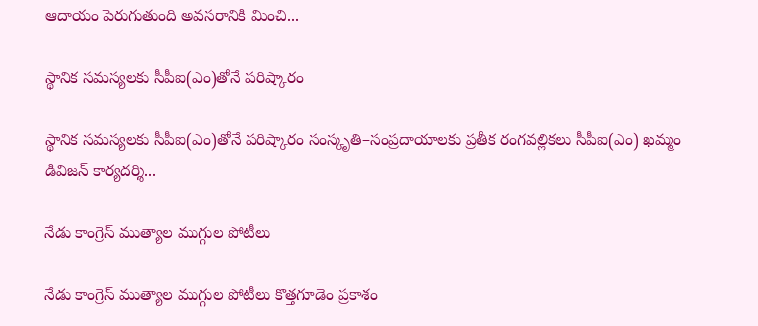ఆదాయం పెరుగుతుంది అవసరానికి మించి...

స్థానిక సమస్యలకు సీపీఐ(ఎం)తోనే పరిష్కారం

స్థానిక సమస్యలకు సీపీఐ(ఎం)తోనే పరిష్కారం సంస్కృతి–సంప్రదాయాలకు ప్రతీక రంగవల్లికలు సీపీఐ(ఎం) ఖమ్మం డివిజన్ కార్యదర్శి...

నేడు కాంగ్రెస్‌ ముత్యాల ముగ్గుల పోటీలు

నేడు కాంగ్రెస్‌ ముత్యాల ముగ్గుల పోటీలు కొత్తగూడెం ప్రకాశం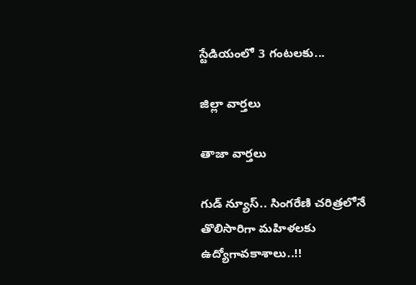స్టేడియంలో 3 గంటలకు...

జిల్లా వార్త‌లు

తాజా వార్త‌లు

గుడ్ న్యూస్.. సింగరేణి చరిత్రలోనే తొలిసారిగా మ‌హిళ‌ల‌కు ఉద్యోగావ‌కాశాలు..!!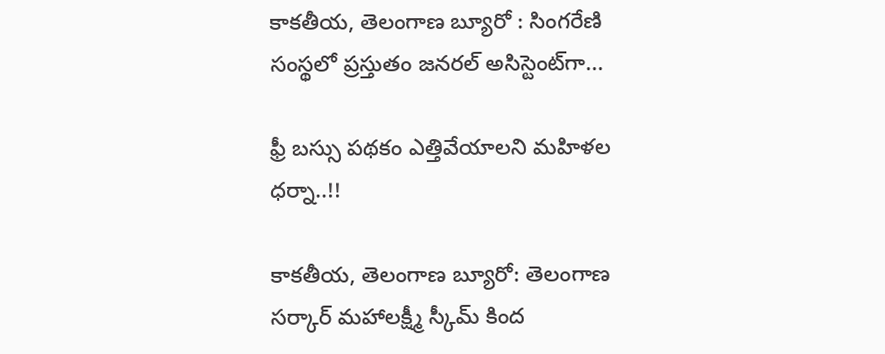కాక‌తీయ‌, తెలంగాణ బ్యూరో : సింగరేణి సంస్థలో ప్రస్తుతం జనరల్ అసిస్టెంట్‌గా...

ఫ్రీ బస్సు పథకం ఎత్తివేయాలని మహిళల ధర్నా..!!

కాకతీయ, తెలంగాణ బ్యూరో: తెలంగాణ సర్కార్ మహాలక్ష్మీ స్కీమ్ కింద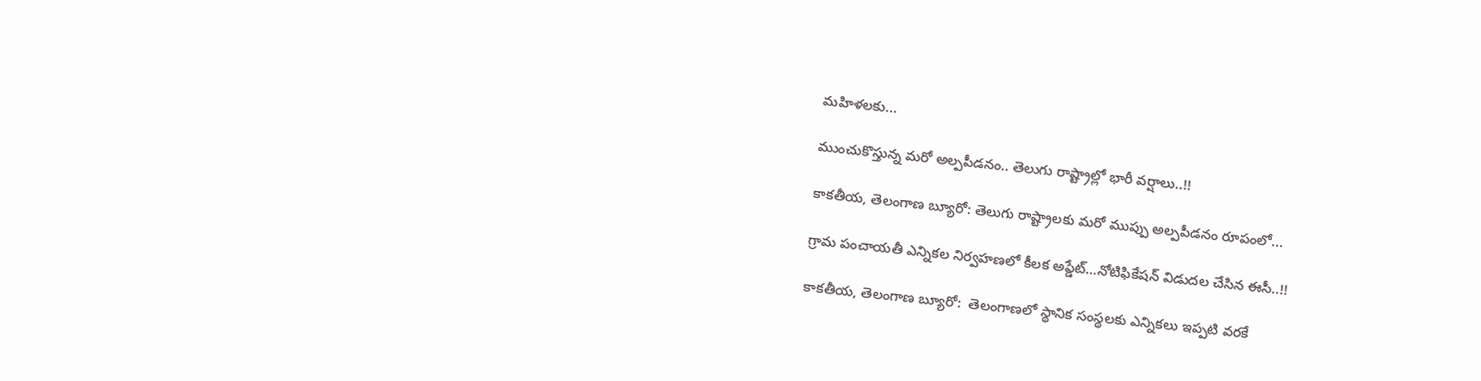మహిళలకు...

ముంచుకొస్తున్న మరో అల్పపీడనం.. తెలుగు రాష్ట్రాల్లో భారీ వర్షాలు..!!

కాకతీయ, తెలంగాణ బ్యూరో: తెలుగు రాష్ట్రాలకు మరో ముప్పు అల్పపీడనం రూపంలో...

గ్రామ పంచాయ‌తీ ఎన్నిక‌ల నిర్వ‌హ‌ణ‌లో కీల‌క అప్డేట్‌…నోటిఫికేషన్ విడుదల చేసిన ఈసీ..!!

కాకతీయ, తెలంగాణ బ్యూరో:  తెలంగాణలో స్థానిక సంస్థలకు ఎన్నికలు ఇప్పటి వరకే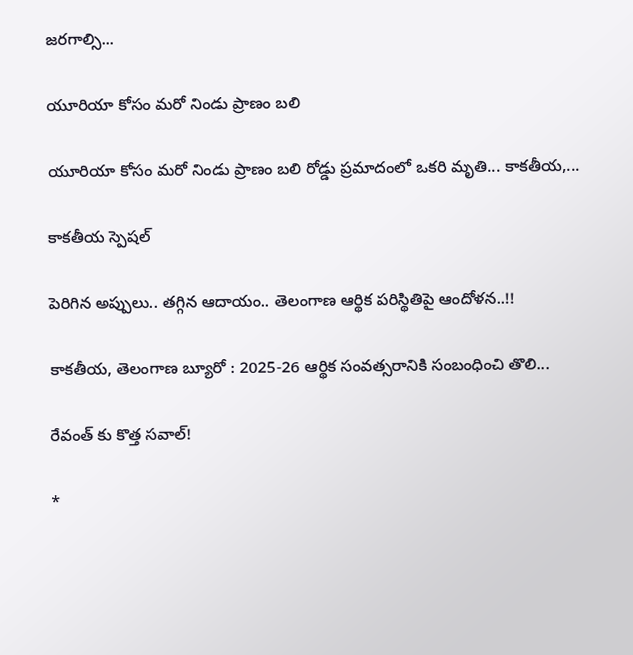జరగాల్సి...

యూరియా కోసం మరో నిండు ప్రాణం బలి

యూరియా కోసం మరో నిండు ప్రాణం బలి రోడ్డు ప్రమాదంలో ఒకరి మృతి... కాకతీయ,...

కాక‌తీయ స్పెష‌ల్‌

పెరిగిన అప్పులు.. తగ్గిన ఆదాయం.. తెలంగాణ ఆర్థిక పరిస్థితిపై ఆందోళన..!!

కాకతీయ, తెలంగాణ బ్యూరో : 2025-26 ఆర్థిక సంవత్సరానికి సంబంధించి తొలి...

రేవంత్ కు కొత్త సవాల్!

*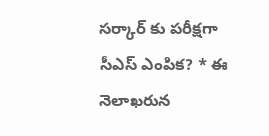సర్కార్ కు పరీక్షగా సీఎస్ ఎంపిక? * ఈ నెలాఖరున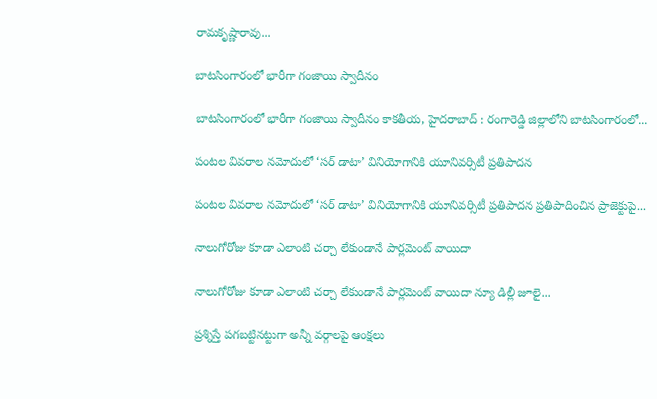రామకృష్ణారావు...

బాటసింగారంలో భారీగా గంజాయి స్వాదీనం

బాటసింగారంలో భారీగా గంజాయి స్వాదీనం కాక‌తీయ‌, హైదరాబాద్ : రంగారెడ్డి జిల్లాలోని బాటసింగారంలో...

పంటల వివరాల నమోదులో ‘సర్ డాటా’ వినియోగానికి యూనివర్సిటీ ప్రతిపాదన

పంటల వివరాల నమోదులో ‘సర్ డాటా’ వినియోగానికి యూనివర్సిటీ ప్రతిపాదన ప్రతిపాదించిన ప్రాజెక్టుపై...

నాలుగోరోజు కూడా ఎలాంటి చర్చా లేకుండానే పార్లమెంట్ వాయిదా

నాలుగోరోజు కూడా ఎలాంటి చర్చా లేకుండానే పార్లమెంట్ వాయిదా న్యూ డిల్లీ జూలై...

ప్రశ్నిస్తే పగబట్టినట్టుగా అన్నీ వర్గాలపై ఆంక్షలు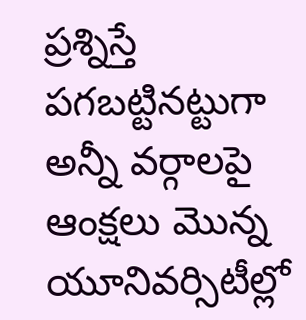ప్రశ్నిస్తే పగబట్టినట్టుగా అన్నీ వర్గాలపై ఆంక్షలు మొన్న యూనివర్సిటీల్లో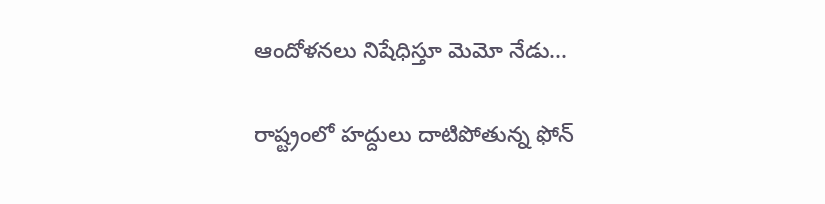ఆందోళనలు నిషేధిస్తూ మెమో నేడు...

రాష్ట్రంలో హద్దులు దాటిపోతున్న ఫోన్‌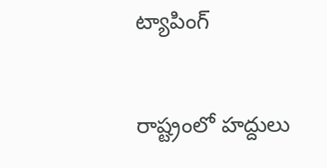ట్యాపింగ్‌

రాష్ట్రంలో హద్దులు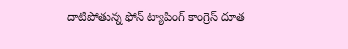దాటిపోతున్న ఫోన్‌ ట్యాపింగ్‌ కాంగ్రెస్‌ దూత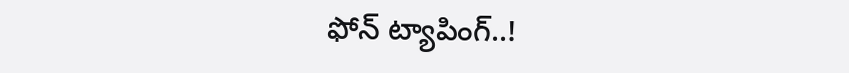ఫోన్‌ ట్యాపింగ్‌..!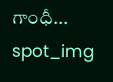గాంధీ...
spot_img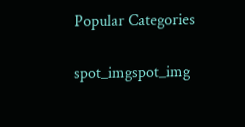Popular Categories

spot_imgspot_img